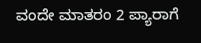ವಂದೇ ಮಾತರಂ 2 ಪ್ಯಾರಾಗೆ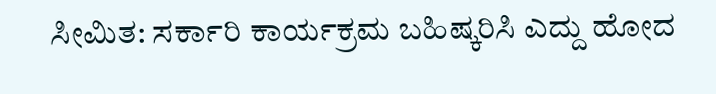ಸೀಮಿತ: ಸರ್ಕಾರಿ ಕಾರ್ಯಕ್ರಮ ಬಹಿಷ್ಕರಿಸಿ ಎದ್ದು ಹೋದ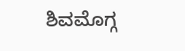ಶಿವಮೊಗ್ಗ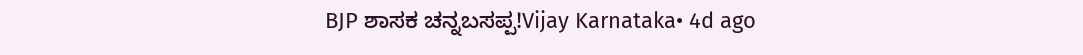BJP ಶಾಸಕ ಚನ್ನಬಸಪ್ಪ!Vijay Karnataka• 4d ago